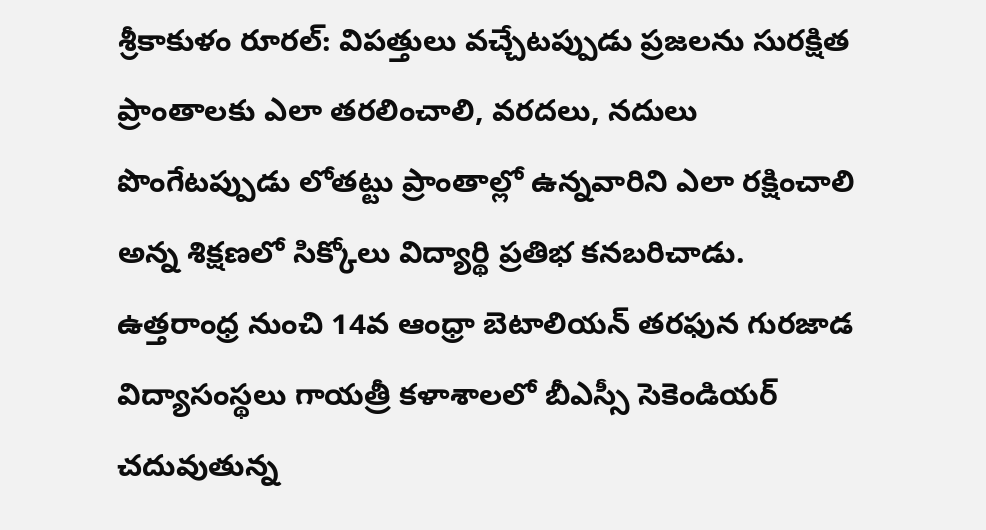శ్రీకాకుళం రూరల్: విపత్తులు వచ్చేటప్పుడు ప్రజలను సురక్షిత ప్రాంతాలకు ఎలా తరలించాలి, వరదలు, నదులు పొంగేటప్పుడు లోతట్టు ప్రాంతాల్లో ఉన్నవారిని ఎలా రక్షించాలి అన్న శిక్షణలో సిక్కోలు విద్యార్థి ప్రతిభ కనబరిచాడు. ఉత్తరాంధ్ర నుంచి 14వ ఆంధ్రా బెటాలియన్ తరఫున గురజాడ విద్యాసంస్థలు గాయత్రీ కళాశాలలో బీఎస్సీ సెకెండియర్ చదువుతున్న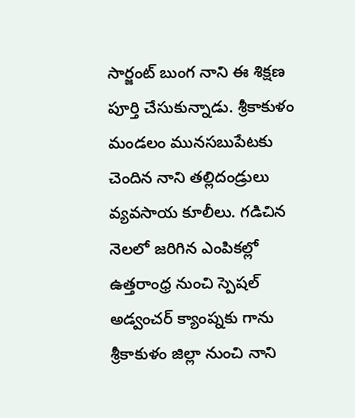సార్జంట్ బుంగ నాని ఈ శిక్షణ పూర్తి చేసుకున్నాడు. శ్రీకాకుళం మండలం మునసబుపేటకు చెందిన నాని తల్లిదండ్రులు వ్యవసాయ కూలీలు. గడిచిన నెలలో జరిగిన ఎంపికల్లో ఉత్తరాంధ్ర నుంచి స్పెషల్ అడ్వంచర్ క్యాంప్నకు గాను శ్రీకాకుళం జిల్లా నుంచి నాని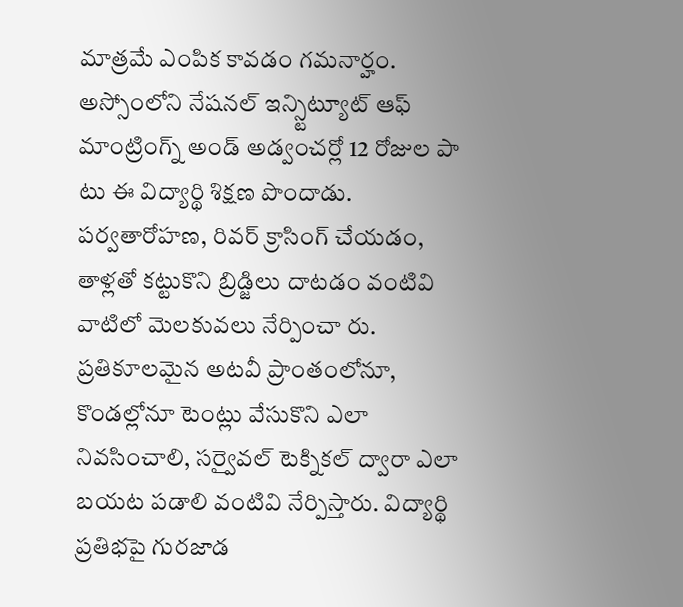మాత్రమే ఎంపిక కావడం గమనార్హం. అస్సోంలోని నేషనల్ ఇన్స్టిట్యూట్ ఆఫ్ మాంట్రింగ్న్ అండ్ అడ్వంచర్లో 12 రోజుల పా టు ఈ విద్యార్థి శిక్షణ పొందాడు. పర్వతారోహణ, రివర్ క్రాసింగ్ చేయడం, తాళ్లతో కట్టుకొని బ్రిడ్జిలు దాటడం వంటివి వాటిలో మెలకువలు నేర్పించా రు. ప్రతికూలమైన అటవీ ప్రాంతంలోనూ, కొండల్లోనూ టెంట్లు వేసుకొని ఎలా నివసించాలి, సర్వైవల్ టెక్నికల్ ద్వారా ఎలా బయట పడాలి వంటివి నేర్పిస్తారు. విద్యార్థి ప్రతిభపై గురజాడ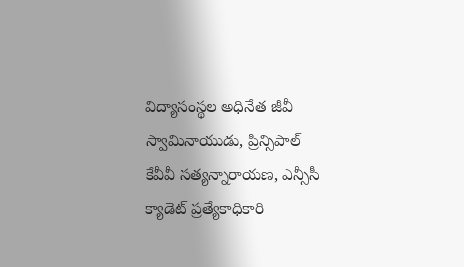విద్యాసంస్థల అధినేత జీవీ స్వామినాయుడు, ప్రిన్సిపాల్ కేవీవీ సత్యన్నారాయణ, ఎన్సీసీ క్యాడెట్ ప్రత్యేకాధికారి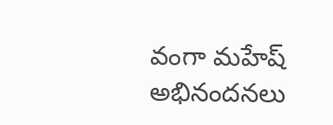వంగా మహేష్ అభినందనలు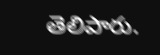తెలిపారు.